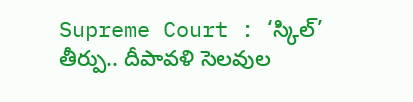Supreme Court : ‘స్కిల్’ తీర్పు.. దీపావళి సెలవుల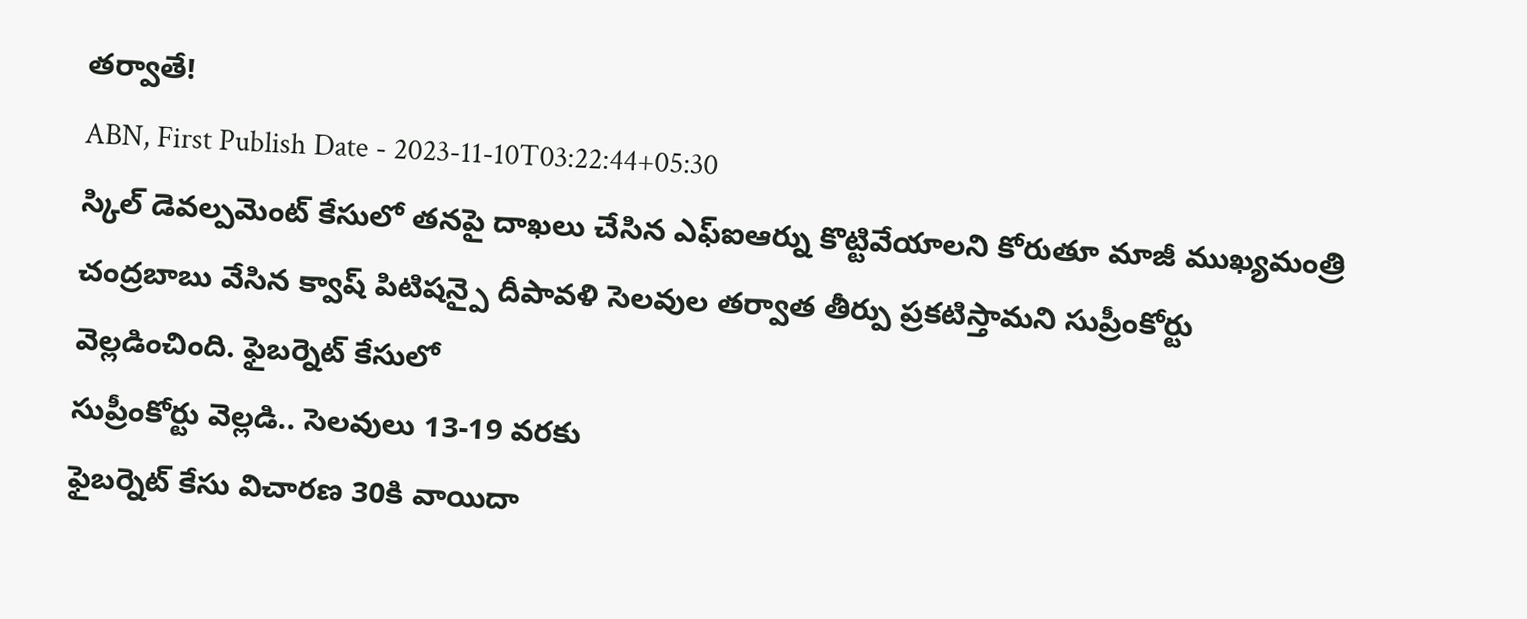తర్వాతే!
ABN, First Publish Date - 2023-11-10T03:22:44+05:30
స్కిల్ డెవల్పమెంట్ కేసులో తనపై దాఖలు చేసిన ఎఫ్ఐఆర్ను కొట్టివేయాలని కోరుతూ మాజీ ముఖ్యమంత్రి చంద్రబాబు వేసిన క్వాష్ పిటిషన్పై దీపావళి సెలవుల తర్వాత తీర్పు ప్రకటిస్తామని సుప్రీంకోర్టు వెల్లడించింది. ఫైబర్నెట్ కేసులో
సుప్రీంకోర్టు వెల్లడి.. సెలవులు 13-19 వరకు
ఫైబర్నెట్ కేసు విచారణ 30కి వాయిదా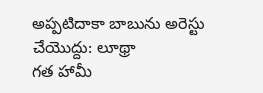అప్పటిదాకా బాబును అరెస్టు చేయొద్దు: లూథ్రా
గత హామీ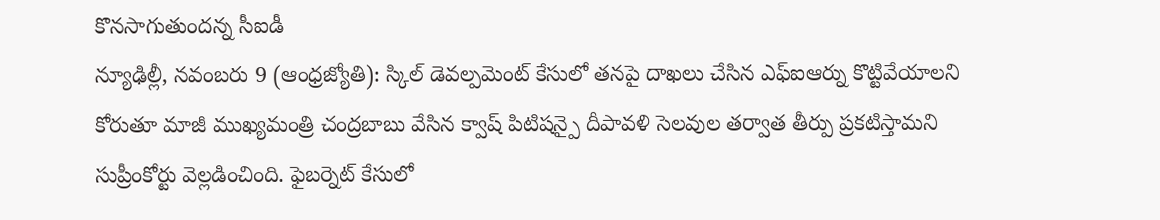కొనసాగుతుందన్న సీఐడీ
న్యూఢిల్లీ, నవంబరు 9 (ఆంధ్రజ్యోతి): స్కిల్ డెవల్పమెంట్ కేసులో తనపై దాఖలు చేసిన ఎఫ్ఐఆర్ను కొట్టివేయాలని కోరుతూ మాజీ ముఖ్యమంత్రి చంద్రబాబు వేసిన క్వాష్ పిటిషన్పై దీపావళి సెలవుల తర్వాత తీర్పు ప్రకటిస్తామని సుప్రీంకోర్టు వెల్లడించింది. ఫైబర్నెట్ కేసులో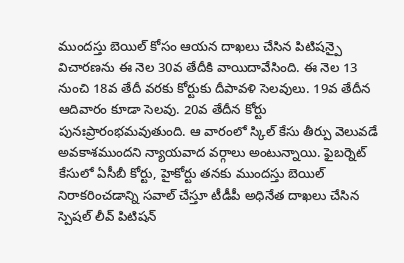ముందస్తు బెయిల్ కోసం ఆయన దాఖలు చేసిన పిటిషన్పై విచారణను ఈ నెల 30వ తేదీకి వాయిదావేసింది. ఈ నెల 13 నుంచి 18వ తేదీ వరకు కోర్టుకు దీపావళి సెలవులు. 19వ తేదీన ఆదివారం కూడా సెలవు. 20వ తేదీన కోర్టు పునఃప్రారంభమవుతుంది. ఆ వారంలో స్కిల్ కేసు తీర్పు వెలువడే అవకాశముందని న్యాయవాద వర్గాలు అంటున్నాయి. ఫైబర్నెట్ కేసులో ఏసీబీ కోర్టు, హైకోర్టు తనకు ముందస్తు బెయిల్ నిరాకరించడాన్ని సవాల్ చేస్తూ టీడీపీ అధినేత దాఖలు చేసిన స్పెషల్ లీవ్ పిటిషన్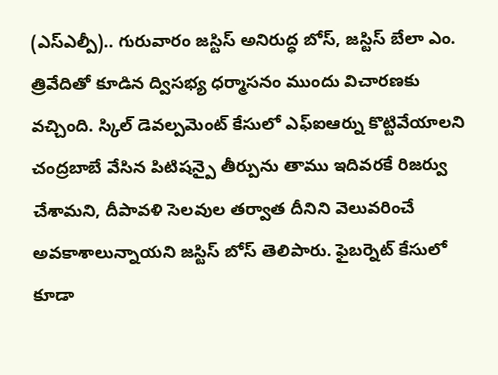(ఎస్ఎల్పీ).. గురువారం జస్టిస్ అనిరుద్ధ బోస్, జస్టిస్ బేలా ఎం. త్రివేదితో కూడిన ద్విసభ్య ధర్మాసనం ముందు విచారణకు వచ్చింది. స్కిల్ డెవల్పమెంట్ కేసులో ఎఫ్ఐఆర్ను కొట్టివేయాలని చంద్రబాబే వేసిన పిటిషన్పై తీర్పును తాము ఇదివరకే రిజర్వు చేశామని, దీపావళి సెలవుల తర్వాత దీనిని వెలువరించే అవకాశాలున్నాయని జస్టిస్ బోస్ తెలిపారు. ఫైబర్నెట్ కేసులో కూడా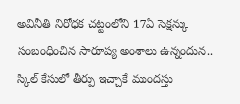అవినీతి నిరోధక చట్టంలోని 17ఏ సెక్షన్కు సంబంధించిన సారూప్య అంశాలు ఉన్నందున.. స్కిల్ కేసులో తీర్పు ఇచ్చాకే ముందస్తు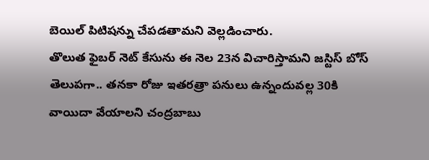బెయిల్ పిటిషన్ను చేపడతామని వెల్లడించారు.
తొలుత ఫైబర్ నెట్ కేసును ఈ నెల 23న విచారిస్తామని జస్టిస్ బోస్ తెలుపగా.. తనకా రోజు ఇతరత్రా పనులు ఉన్నందువల్ల 30కి వాయిదా వేయాలని చంద్రబాబు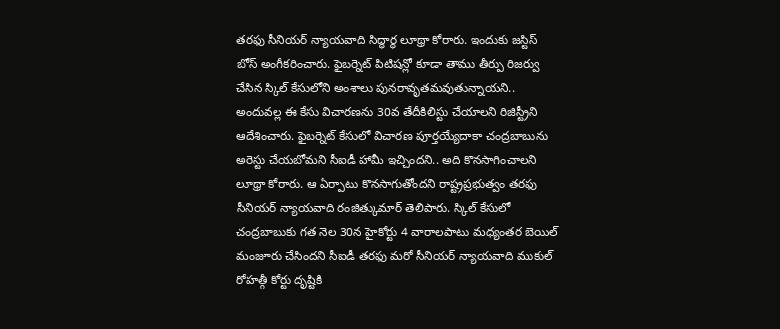తరఫు సీనియర్ న్యాయవాది సిద్ధార్థ లూథ్రా కోరారు. ఇందుకు జస్టిస్ బోస్ అంగీకరించారు. ఫైబర్నెట్ పిటిషన్లో కూడా తాము తీర్పు రిజర్వు చేసిన స్కిల్ కేసులోని అంశాలు పునరావృతమవుతున్నాయని.. అందువల్ల ఈ కేసు విచారణను 30వ తేదీకిలిస్టు చేయాలని రిజిస్ట్రీని ఆదేశించారు. ఫైబర్నెట్ కేసులో విచారణ పూర్తయ్యేదాకా చంద్రబాబును అరెస్టు చేయబోమని సీఐడీ హామీ ఇచ్చిందని.. అది కొనసాగించాలని లూథ్రా కోరారు. ఆ ఏర్పాటు కొనసాగుతోందని రాష్ట్రప్రభుత్వం తరఫు సీనియర్ న్యాయవాది రంజిత్కుమార్ తెలిపారు. స్కిల్ కేసులో చంద్రబాబుకు గత నెల 30న హైకోర్టు 4 వారాలపాటు మధ్యంతర బెయిల్ మంజూరు చేసిందని సీఐడీ తరఫు మరో సీనియర్ న్యాయవాది ముకుల్ రోహత్గీ కోర్టు దృష్టికి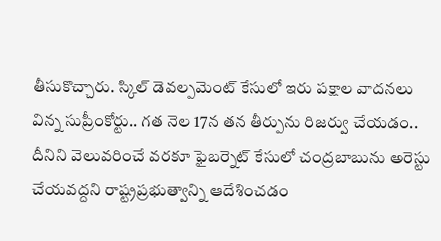తీసుకొచ్చారు. స్కిల్ డెవల్పమెంట్ కేసులో ఇరు పక్షాల వాదనలు విన్న సుప్రీంకోర్టు.. గత నెల 17న తన తీర్పును రిజర్వు చేయడం.. దీనిని వెలువరించే వరకూ ఫైబర్నెట్ కేసులో చంద్రబాబును అరెస్టు చేయవద్దని రాష్ట్రప్రభుత్వాన్ని ఆదేశించడం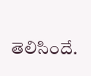తెలిసిందే.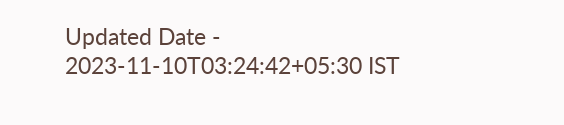Updated Date - 2023-11-10T03:24:42+05:30 IST